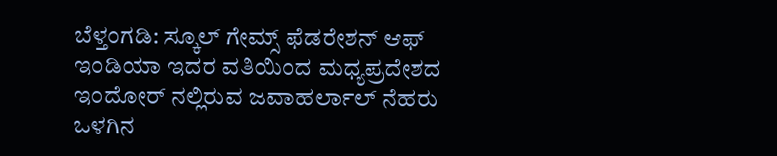ಬೆಳ್ತಂಗಡಿ: ಸ್ಕೂಲ್ ಗೇಮ್ಸ್ ಫೆಡರೇಶನ್ ಆಫ್ ಇಂಡಿಯಾ ಇದರ ವತಿಯಿಂದ ಮಧ್ಯಪ್ರದೇಶದ ಇಂದೋರ್ ನಲ್ಲಿರುವ ಜವಾಹರ್ಲಾಲ್ ನೆಹರು ಒಳಗಿನ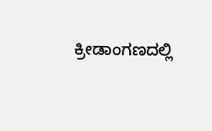ಕ್ರೀಡಾಂಗಣದಲ್ಲಿ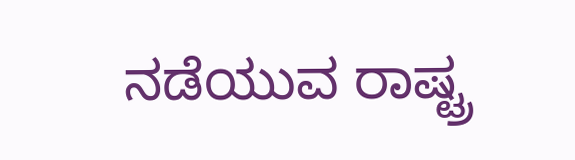ನಡೆಯುವ ರಾಷ್ಟ್ರ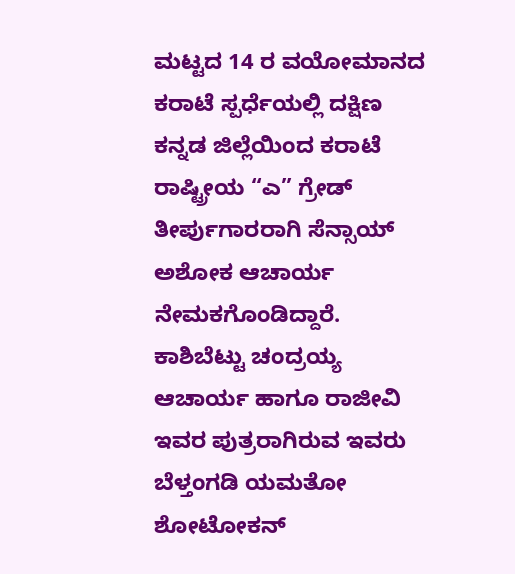ಮಟ್ಟದ 14 ರ ವಯೋಮಾನದ ಕರಾಟೆ ಸ್ಪರ್ಧೆಯಲ್ಲಿ ದಕ್ಷಿಣ ಕನ್ನಡ ಜಿಲ್ಲೆಯಿಂದ ಕರಾಟೆ ರಾಷ್ಟ್ರೀಯ “ಎ” ಗ್ರೇಡ್ ತೀರ್ಪುಗಾರರಾಗಿ ಸೆನ್ಸಾಯ್ ಅಶೋಕ ಆಚಾರ್ಯ ನೇಮಕಗೊಂಡಿದ್ದಾರೆ.
ಕಾಶಿಬೆಟ್ಟು ಚಂದ್ರಯ್ಯ ಆಚಾರ್ಯ ಹಾಗೂ ರಾಜೀವಿ ಇವರ ಪುತ್ರರಾಗಿರುವ ಇವರು ಬೆಳ್ತಂಗಡಿ ಯಮತೋ ಶೋಟೋಕನ್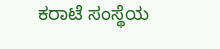ಕರಾಟೆ ಸಂಸ್ಥೆಯ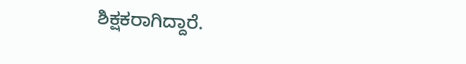ಶಿಕ್ಷಕರಾಗಿದ್ದಾರೆ.